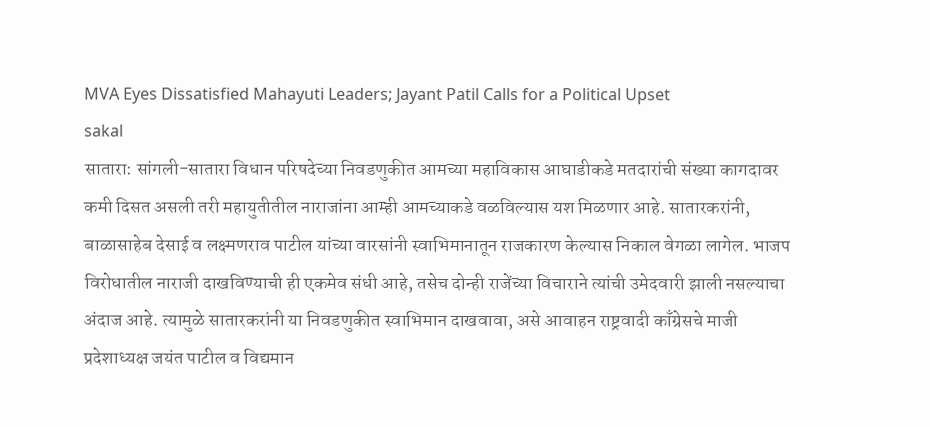MVA Eyes Dissatisfied Mahayuti Leaders; Jayant Patil Calls for a Political Upset
sakal
सातारा: सांगली-सातारा विधान परिषदेच्या निवडणुकीत आमच्या महाविकास आघाडीकडे मतदारांची संख्या कागदावर कमी दिसत असली तरी महायुतीतील नाराजांना आम्ही आमच्याकडे वळविल्यास यश मिळणार आहे. सातारकरांनी, बाळासाहेब देसाई व लक्ष्मणराव पाटील यांच्या वारसांनी स्वाभिमानातून राजकारण केल्यास निकाल वेगळा लागेल. भाजप विरोधातील नाराजी दाखविण्याची ही एकमेव संधी आहे, तसेच दोन्ही राजेंच्या विचाराने त्यांची उमेदवारी झाली नसल्याचा अंदाज आहे. त्यामुळे सातारकरांनी या निवडणुकीत स्वाभिमान दाखवावा, असे आवाहन राष्ट्रवादी काँग्रेसचे माजी प्रदेशाध्यक्ष जयंत पाटील व विद्यमान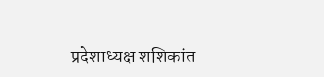प्रदेशाध्यक्ष शशिकांत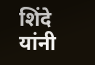शिंदे यांनी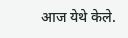आज येथे केले.